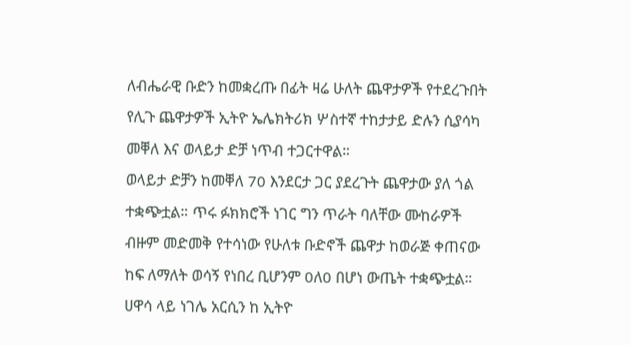ለብሔራዊ ቡድን ከመቋረጡ በፊት ዛሬ ሁለት ጨዋታዎች የተደረጉበት የሊጉ ጨዋታዎች ኢትዮ ኤሌክትሪክ ሦስተኛ ተከታታይ ድሉን ሲያሳካ መቐለ እና ወላይታ ድቻ ነጥብ ተጋርተዋል።
ወላይታ ድቻን ከመቐለ 70 እንደርታ ጋር ያደረጉት ጨዋታው ያለ ጎል ተቋጭቷል። ጥሩ ፉክክሮች ነገር ግን ጥራት ባለቸው ሙከራዎች ብዙም መድመቅ የተሳነው የሁለቱ ቡድኖች ጨዋታ ከወራጅ ቀጠናው ከፍ ለማለት ወሳኝ የነበረ ቢሆንም 0ለ0 በሆነ ውጤት ተቋጭቷል።
ሀዋሳ ላይ ነገሌ አርሲን ከ ኢትዮ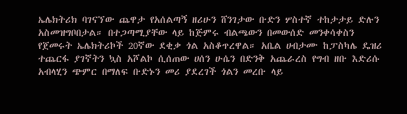ኤሌክትሪክ ባገናኘው ጨዋታ የአሰልጣኝ ዘሪሁን ሸንገታው ቡድን ሦስተኛ ተከታታይ ድሉን አስመዝግቦበታል። በተጋጣሚያቸው ላይ ከጅምሩ ብልጫውን በመውሰድ መንቀሳቀስን የጀመሩት ኤሌክትሪኮች 20ኛው ደቂቃ ጎል አስቆጥረዋል። አቤል ሀብታሙ ከፓስካሌ ዴዝሪ ተጨርፋ ያገኛትን ኳስ አሾልኮ ሲሰጠው ሀሰን ሁሴን በድንቅ አጨራረስ የግብ ዘቡ እድሪሱ አብላሂን ጭምር በማለፍ ቡድኑን መሪ ያደረገች ጎልን መረቡ ላይ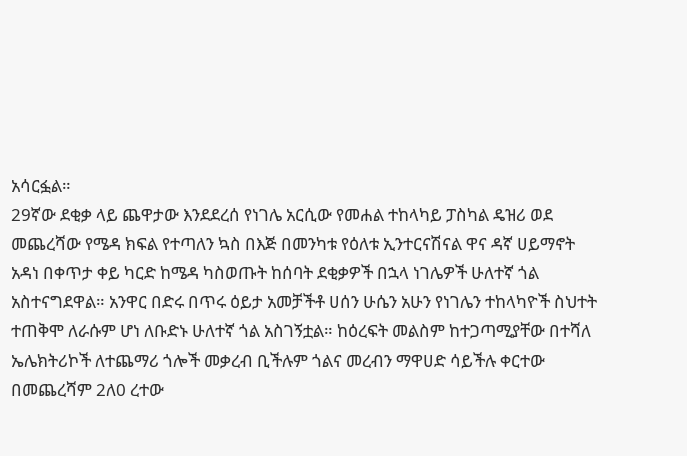አሳርፏል።
29ኛው ደቂቃ ላይ ጨዋታው እንደደረሰ የነገሌ አርሲው የመሐል ተከላካይ ፓስካል ዴዝሪ ወደ መጨረሻው የሜዳ ክፍል የተጣለን ኳስ በእጅ በመንካቱ የዕለቱ ኢንተርናሽናል ዋና ዳኛ ሀይማኖት አዳነ በቀጥታ ቀይ ካርድ ከሜዳ ካስወጡት ከሰባት ደቂቃዎች በኋላ ነገሌዎች ሁለተኛ ጎል አስተናግደዋል። አንዋር በድሩ በጥሩ ዕይታ አመቻችቶ ሀሰን ሁሴን አሁን የነገሌን ተከላካዮች ስህተት ተጠቅሞ ለራሱም ሆነ ለቡድኑ ሁለተኛ ጎል አስገኝቷል። ከዕረፍት መልስም ከተጋጣሚያቸው በተሻለ ኤሌክትሪኮች ለተጨማሪ ጎሎች መቃረብ ቢችሉም ጎልና መረብን ማዋሀድ ሳይችሉ ቀርተው በመጨረሻም 2ለ0 ረተው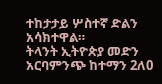ተከታታይ ሦስተኛ ድልን አሳክተዋል።
ትላንት ኢትዮጵያ መድን አርባምንጭ ከተማን 2ለ0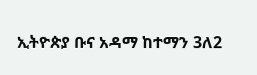ኢትዮጵያ ቡና አዳማ ከተማን 3ለ2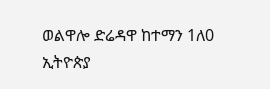ወልዋሎ ድሬዳዋ ከተማን 1ለ0 ኢትዮጵያ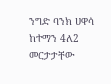ንግድ ባንክ ሀዋሳ ከተማን 4ለ2 መርታታቸው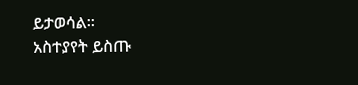ይታወሳል።
አስተያየት ይስጡ